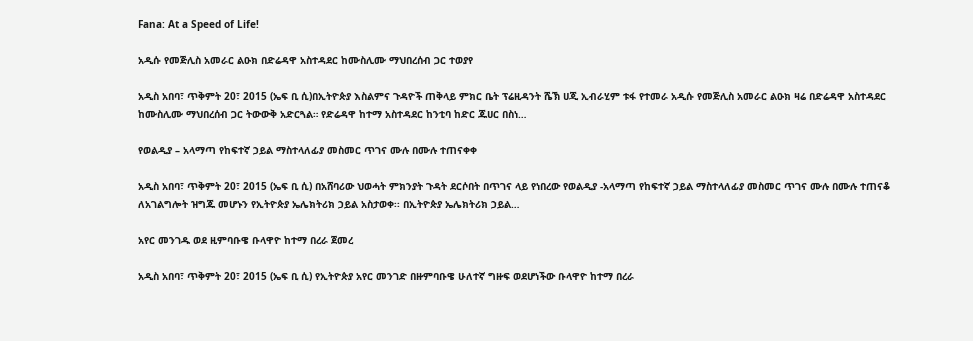Fana: At a Speed of Life!

አዲሱ የመጅሊስ አመራር ልዑክ በድሬዳዋ አስተዳደር ከሙስሊሙ ማህበረሰብ ጋር ተወያየ

አዲስ አበባ፣ ጥቅምት 20፣ 2015 (ኤፍ ቢ ሲ)በኢትዮጵያ እስልምና ጉዳዮች ጠቅላይ ምክር ቤት ፕሬዚዳንት ሼኽ ሀጂ ኢብራሂም ቱፋ የተመራ አዲሱ የመጅሊስ አመራር ልዑክ ዛሬ በድሬዳዋ አስተዳደር ከሙስሊሙ ማህበረሰብ ጋር ትውውቅ አድርጓል። የድሬዳዋ ከተማ አስተዳደር ከንቲባ ከድር ጁሀር በስነ…

የወልዲያ – አላማጣ የከፍተኛ ኃይል ማስተላለፊያ መስመር ጥገና ሙሉ በሙሉ ተጠናቀቀ

አዲስ አበባ፣ ጥቅምት 20፣ 2015 (ኤፍ ቢ ሲ) በአሸባሪው ህወሓት ምክንያት ጉዳት ደርሶበት በጥገና ላይ የነበረው የወልዲያ -አላማጣ የከፍተኛ ኃይል ማስተላለፊያ መስመር ጥገና ሙሉ በሙሉ ተጠናቆ ለአገልግሎት ዝግጁ መሆኑን የኢትዮጵያ ኤሌክትሪክ ኃይል አስታወቀ፡፡ በኢትዮጵያ ኤሌክትሪክ ኃይል…

አየር መንገዱ ወደ ዚምባቡዌ ቡላዋዮ ከተማ በረራ ጀመረ

አዲስ አበባ፣ ጥቅምት 20፣ 2015 (ኤፍ ቢ ሲ) የኢትዮጵያ አየር መንገድ በዙምባቡዌ ሁለተኛ ግዙፍ ወደሆነችው ቡላዋዮ ከተማ በረራ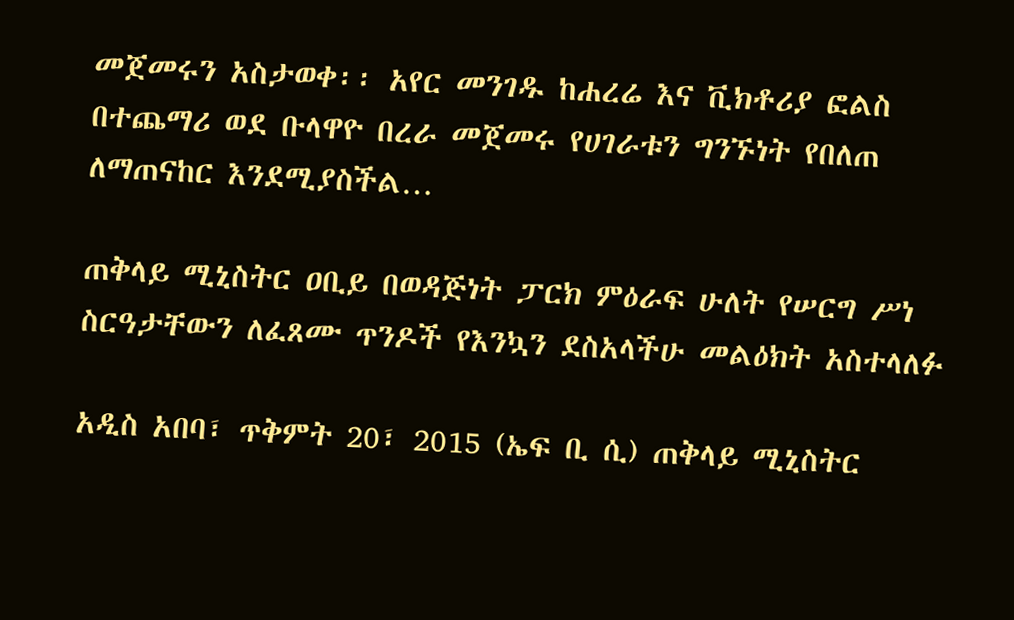መጀመሩን አስታወቀ፡፡ አየር መንገዱ ከሐረሬ እና ቪክቶሪያ ፎልስ በተጨማሪ ወደ ቡላዋዮ በረራ መጀመሩ የሀገራቱን ግንኙነት የበለጠ ለማጠናከር እንደሚያስችል…

ጠቅላይ ሚኒስትር ዐቢይ በወዳጅነት ፓርክ ምዕራፍ ሁለት የሠርግ ሥነ ስርዓታቸውን ለፈጸሙ ጥንዶች የእንኳን ደስአላችሁ መልዕክት አስተላለፉ

አዲስ አበባ፣ ጥቅምት 20፣ 2015 (ኤፍ ቢ ሲ) ጠቅላይ ሚኒስትር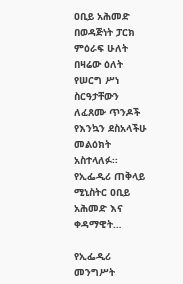ዐቢይ አሕመድ በወዳጅነት ፓርክ ምዕራፍ ሁለት በዛሬው ዕለት የሠርግ ሥነ ስርዓታቸውን ለፈጸሙ ጥንዶች የእንኳን ደስአላችሁ መልዕክት አስተላለፉ፡፡ የኢፌዲሪ ጠቅላይ ሚኒስትር ዐቢይ አሕመድ እና ቀዳማዊት…

የኢፌዲሪ መንግሥት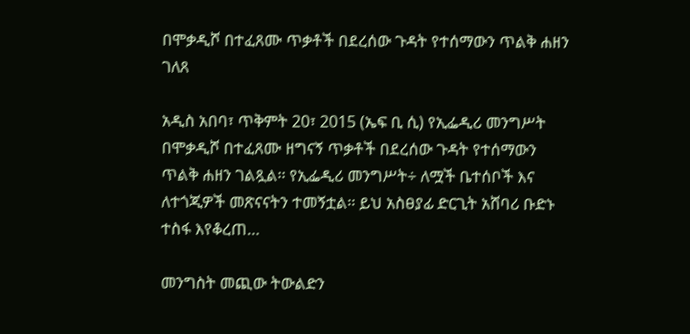በሞቃዲሾ በተፈጸሙ ጥቃቶች በደረሰው ጉዳት የተሰማውን ጥልቅ ሐዘን ገለጸ

አዲስ አበባ፣ ጥቅምት 20፣ 2015 (ኤፍ ቢ ሲ) የኢፌዲሪ መንግሥት በሞቃዲሾ በተፈጸሙ ዘግናኝ ጥቃቶች በደረሰው ጉዳት የተሰማውን ጥልቅ ሐዘን ገልጿል፡፡ የኢፌዲሪ መንግሥት÷ ለሟች ቤተሰቦች እና ለተጎጂዎች መጽናናትን ተመኝቷል፡፡ ይህ አስፀያፊ ድርጊት አሸባሪ ቡድኑ ተስፋ እየቆረጠ…

መንግስት መጪው ትውልድን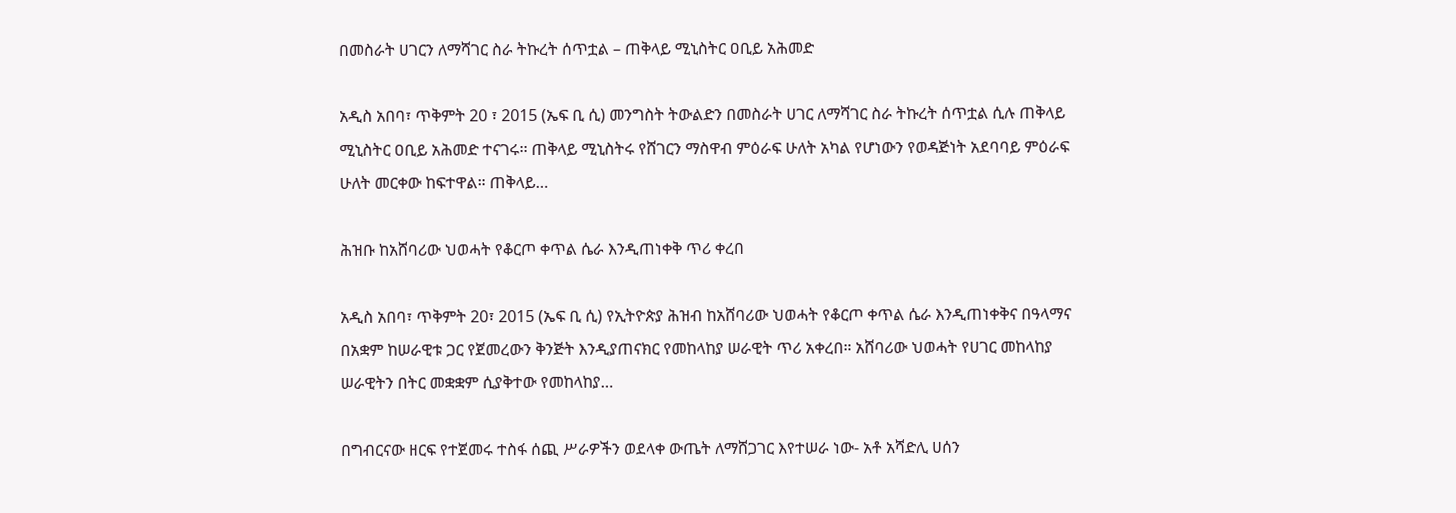በመስራት ሀገርን ለማሻገር ስራ ትኩረት ሰጥቷል – ጠቅላይ ሚኒስትር ዐቢይ አሕመድ

አዲስ አበባ፣ ጥቅምት 20 ፣ 2015 (ኤፍ ቢ ሲ) መንግስት ትውልድን በመስራት ሀገር ለማሻገር ስራ ትኩረት ሰጥቷል ሲሉ ጠቅላይ ሚኒስትር ዐቢይ አሕመድ ተናገሩ፡፡ ጠቅላይ ሚኒስትሩ የሸገርን ማስዋብ ምዕራፍ ሁለት አካል የሆነውን የወዳጅነት አደባባይ ምዕራፍ ሁለት መርቀው ከፍተዋል። ጠቅላይ…

ሕዝቡ ከአሸባሪው ህወሓት የቆርጦ ቀጥል ሴራ እንዲጠነቀቅ ጥሪ ቀረበ

አዲስ አበባ፣ ጥቅምት 20፣ 2015 (ኤፍ ቢ ሲ) የኢትዮጵያ ሕዝብ ከአሸባሪው ህወሓት የቆርጦ ቀጥል ሴራ እንዲጠነቀቅና በዓላማና በአቋም ከሠራዊቱ ጋር የጀመረውን ቅንጅት እንዲያጠናክር የመከላከያ ሠራዊት ጥሪ አቀረበ። አሸባሪው ህወሓት የሀገር መከላከያ ሠራዊትን በትር መቋቋም ሲያቅተው የመከላከያ…

በግብርናው ዘርፍ የተጀመሩ ተስፋ ሰጪ ሥራዎችን ወደላቀ ውጤት ለማሸጋገር እየተሠራ ነው- አቶ አሻድሊ ሀሰን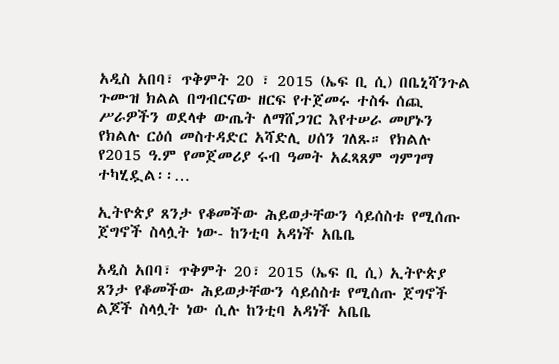አዲስ አበባ፣ ጥቅምት 20 ፣ 2015 (ኤፍ ቢ ሲ) በቤኒሻንጉል ጉሙዝ ክልል በግብርናው ዘርፍ የተጀመሩ ተስፋ ሰጪ ሥራዎችን ወደላቀ ውጤት ለማሸጋገር እየተሠራ መሆኑን የክልሉ ርዕሰ መስተዳድር አሻድሊ ሀሰን ገለጹ። የክልሉ የ2015 ዓ.ም የመጀመሪያ ሩብ ዓመት አፈጻጸም ግምገማ ተካሂዷል፡፡…

ኢትዮጵያ ጸንታ የቆመችው ሕይወታቸውን ሳይሰስቱ የሚሰጡ ጀግኖች ስላሏት ነው- ከንቲባ አዳነች አቤቤ

አዲስ አበባ፣ ጥቅምት 20፣ 2015 (ኤፍ ቢ ሲ) ኢትዮጵያ ጸንታ የቆመችው ሕይወታቸውን ሳይሰስቱ የሚሰጡ ጀግኖች ልጆች ስላሏት ነው ሲሉ ከንቲባ አዳነች አቤቤ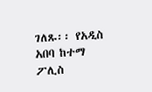ገለጹ፡፡ የአዲስ አበባ ከተማ ፖሊስ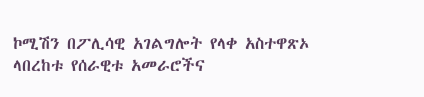ኮሚሽን በፖሊሳዊ አገልግሎት የላቀ አስተዋጽኦ ላበረከቱ የሰራዊቱ አመራሮችና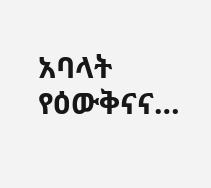አባላት የዕውቅናና…